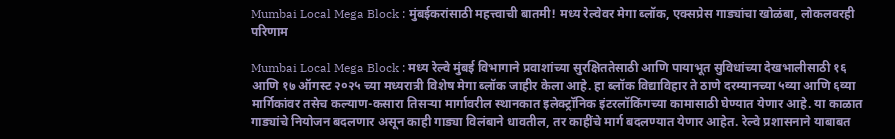Mumbai Local Mega Block : मुंबईकरांसाठी महत्त्वाची बातमी! मध्य रेल्वेवर मेगा ब्लॉक, एक्सप्रेस गाड्यांचा खोळंबा, लोकलवरही परिणाम

Mumbai Local Mega Block : मध्य रेल्वे मुंबई विभागाने प्रवाशांच्या सुरक्षिततेसाठी आणि पायाभूत सुविधांच्या देखभालीसाठी १६ आणि १७ ऑगस्ट २०२५ च्या मध्यरात्री विशेष मेगा ब्लॉक जाहीर केला आहे. हा ब्लॉक विद्याविहार ते ठाणे दरम्यानच्या ५व्या आणि ६व्या मार्गिकांवर तसेच कल्याण-कसारा तिसऱ्या मार्गावरील स्थानकात इलेक्ट्रॉनिक इंटरलॉकिंगच्या कामासाठी घेण्यात येणार आहे. या काळात गाड्यांचे नियोजन बदलणार असून काही गाड्या विलंबाने धावतील, तर काहींचे मार्ग बदलण्यात येणार आहेत. रेल्वे प्रशासनाने याबाबत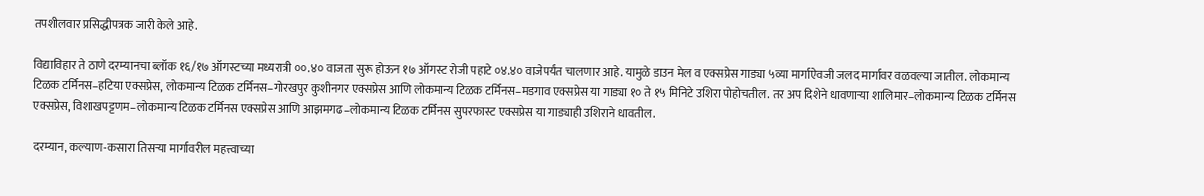तपशीलवार प्रसिद्धीपत्रक जारी केले आहे.

विद्याविहार ते ठाणे दरम्यानचा ब्लॉक १६/१७ ऑगस्टच्या मध्यरात्री ००.४० वाजता सुरू होऊन १७ ऑगस्ट रोजी पहाटे ०४.४० वाजेपर्यंत चालणार आहे. यामुळे डाउन मेल व एक्सप्रेस गाड्या ५व्या मार्गाऐवजी जलद मार्गावर वळवल्या जातील. लोकमान्य टिळक टर्मिनस–हटिया एक्सप्रेस, लोकमान्य टिळक टर्मिनस–गोरखपुर कुशीनगर एक्सप्रेस आणि लोकमान्य टिळक टर्मिनस–मडगाव एक्सप्रेस या गाड्या १० ते १५ मिनिटे उशिरा पोहोचतील. तर अप दिशेने धावणाऱ्या शालिमार–लोकमान्य टिळक टर्मिनस एक्सप्रेस, विशाखपट्टणम–लोकमान्य टिळक टर्मिनस एक्सप्रेस आणि आझमगढ–लोकमान्य टिळक टर्मिनस सुपरफास्ट एक्सप्रेस या गाड्याही उशिराने धावतील.

दरम्यान, कल्याण-कसारा तिसऱ्या मार्गावरील महत्त्वाच्या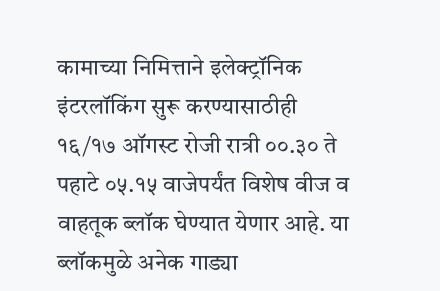कामाच्या निमित्ताने इलेक्ट्रॉनिक इंटरलॉकिंग सुरू करण्यासाठीही १६/१७ ऑगस्ट रोजी रात्री ००.३० ते पहाटे ०५.१५ वाजेपर्यंत विशेष वीज व वाहतूक ब्लॉक घेण्यात येणार आहे. या ब्लॉकमुळे अनेक गाड्या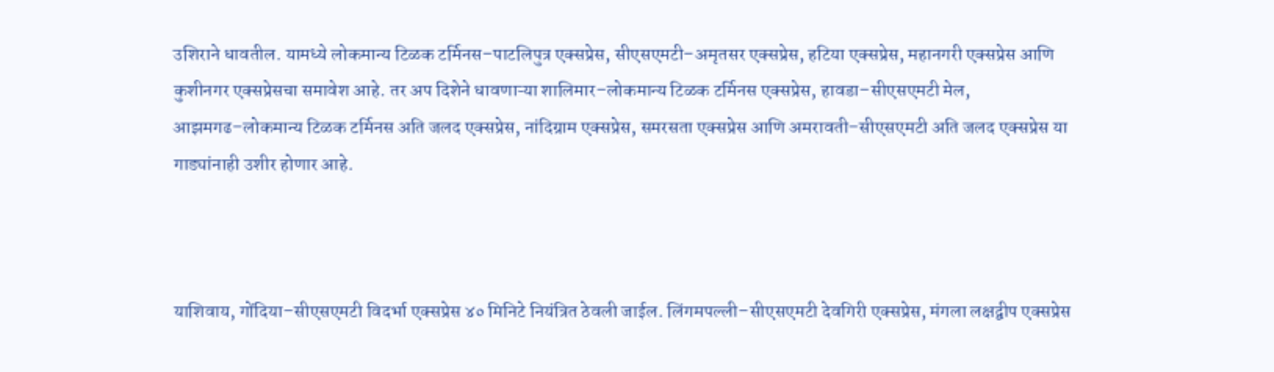उशिराने धावतील. यामध्ये लोकमान्य टिळक टर्मिनस–पाटलिपुत्र एक्सप्रेस, सीएसएमटी–अमृतसर एक्सप्रेस, हटिया एक्सप्रेस, महानगरी एक्सप्रेस आणि कुशीनगर एक्सप्रेसचा समावेश आहे. तर अप दिशेने धावणाऱ्या शालिमार–लोकमान्य टिळक टर्मिनस एक्सप्रेस, हावडा–सीएसएमटी मेल, आझमगढ–लोकमान्य टिळक टर्मिनस अति जलद एक्सप्रेस, नांदिग्राम एक्सप्रेस, समरसता एक्सप्रेस आणि अमरावती–सीएसएमटी अति जलद एक्सप्रेस या गाड्यांनाही उशीर होणार आहे.



याशिवाय, गोंदिया–सीएसएमटी विदर्भा एक्सप्रेस ४० मिनिटे नियंत्रित ठेवली जाईल. लिंगमपल्ली–सीएसएमटी देवगिरी एक्सप्रेस, मंगला लक्षद्वीप एक्सप्रेस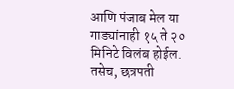आणि पंजाब मेल या गाड्यांनाही १५ ते २० मिनिटे विलंब होईल. तसेच, छत्रपती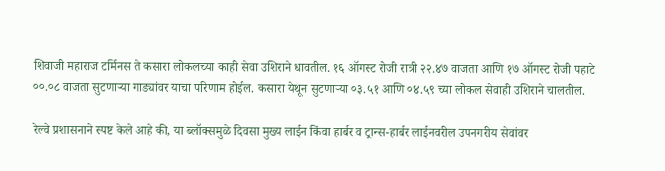शिवाजी महाराज टर्मिनस ते कसारा लोकलच्या काही सेवा उशिराने धावतील. १६ ऑगस्ट रोजी रात्री २२.४७ वाजता आणि १७ ऑगस्ट रोजी पहाटे ००.०८ वाजता सुटणाऱ्या गाड्यांवर याचा परिणाम होईल. कसारा येथून सुटणाऱ्या ०३.५१ आणि ०४.५९ च्या लोकल सेवाही उशिराने चालतील.

रेल्वे प्रशासनाने स्पष्ट केले आहे की, या ब्लॉक्समुळे दिवसा मुख्य लाईन किंवा हार्बर व ट्रान्स-हार्बर लाईनवरील उपनगरीय सेवांवर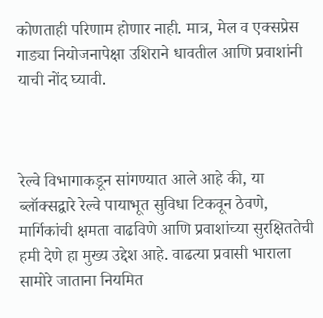कोणताही परिणाम होणार नाही. मात्र, मेल व एक्सप्रेस गाड्या नियोजनापेक्षा उशिराने धावतील आणि प्रवाशांनी याची नोंद घ्यावी.



रेल्वे विभागाकडून सांगण्यात आले आहे की, या ब्लॉक्सद्वारे रेल्वे पायाभूत सुविधा टिकवून ठेवणे, मार्गिकांची क्षमता वाढविणे आणि प्रवाशांच्या सुरक्षिततेची हमी देणे हा मुख्य उद्देश आहे. वाढत्या प्रवासी भाराला सामोरे जाताना नियमित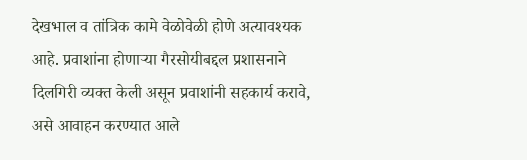देखभाल व तांत्रिक कामे वेळोवेळी होणे अत्यावश्यक आहे. प्रवाशांना होणाऱ्या गैरसोयीबद्दल प्रशासनाने दिलगिरी व्यक्त केली असून प्रवाशांनी सहकार्य करावे, असे आवाहन करण्यात आले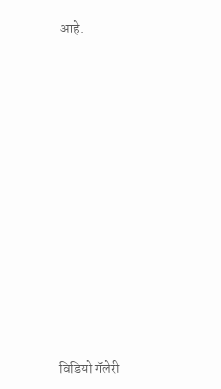आहे.



















विडियो गॅलेरी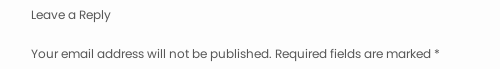Leave a Reply

Your email address will not be published. Required fields are marked *